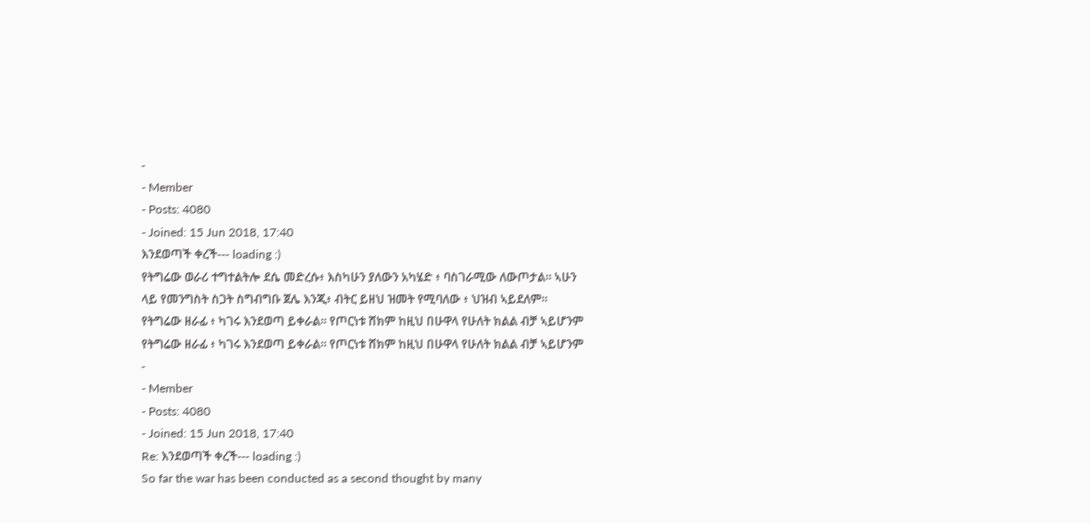-
- Member
- Posts: 4080
- Joined: 15 Jun 2018, 17:40
እንደወጣች ቀረች--- loading :)
የትግሬው ወራሪ ተግተልትሎ ደሴ መድረሱ፥ እስካሁን ያለውን አካሄድ ፥ ባስገራሚው ለውጦታል። ኣሁን ላይ የመንግስት ስጋት ስግብግቡ ጀሌ እንጂ፥ ብትር ይዘህ ዝመት የሚባለው ፥ ህዝብ ኣይደለም።
የትግሬው ዘራፊ ፥ ካገሩ እንደወጣ ይቀራል። የጦርነቱ ሸክም ከዚህ በሁዋላ የሁለት ክልል ብቻ ኣይሆንም
የትግሬው ዘራፊ ፥ ካገሩ እንደወጣ ይቀራል። የጦርነቱ ሸክም ከዚህ በሁዋላ የሁለት ክልል ብቻ ኣይሆንም
-
- Member
- Posts: 4080
- Joined: 15 Jun 2018, 17:40
Re: እንደወጣች ቀረች--- loading :)
So far the war has been conducted as a second thought by many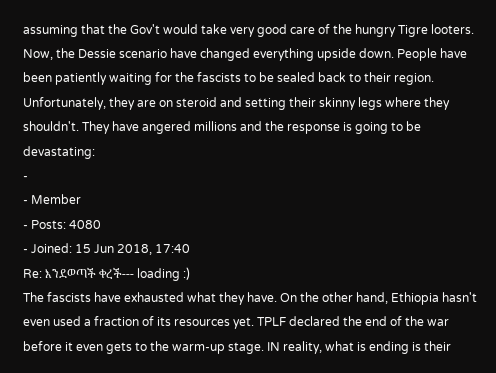assuming that the Gov't would take very good care of the hungry Tigre looters. Now, the Dessie scenario have changed everything upside down. People have been patiently waiting for the fascists to be sealed back to their region. Unfortunately, they are on steroid and setting their skinny legs where they shouldn't. They have angered millions and the response is going to be devastating:
-
- Member
- Posts: 4080
- Joined: 15 Jun 2018, 17:40
Re: እንደወጣች ቀረች--- loading :)
The fascists have exhausted what they have. On the other hand, Ethiopia hasn't even used a fraction of its resources yet. TPLF declared the end of the war before it even gets to the warm-up stage. IN reality, what is ending is their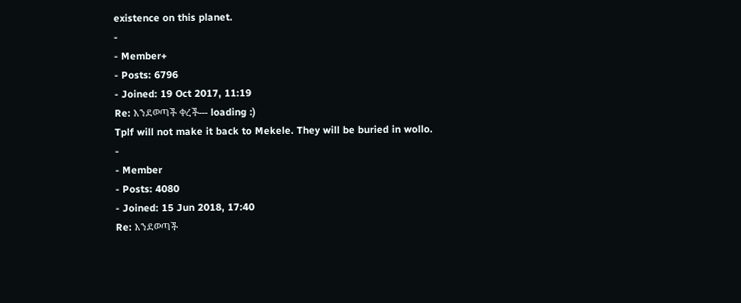existence on this planet.
-
- Member+
- Posts: 6796
- Joined: 19 Oct 2017, 11:19
Re: እንደወጣች ቀረች--- loading :)
Tplf will not make it back to Mekele. They will be buried in wollo.
-
- Member
- Posts: 4080
- Joined: 15 Jun 2018, 17:40
Re: እንደወጣች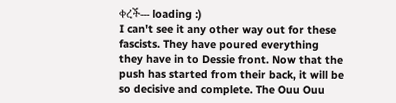ቀረች--- loading :)
I can't see it any other way out for these fascists. They have poured everything they have in to Dessie front. Now that the push has started from their back, it will be so decisive and complete. The Ouu Ouu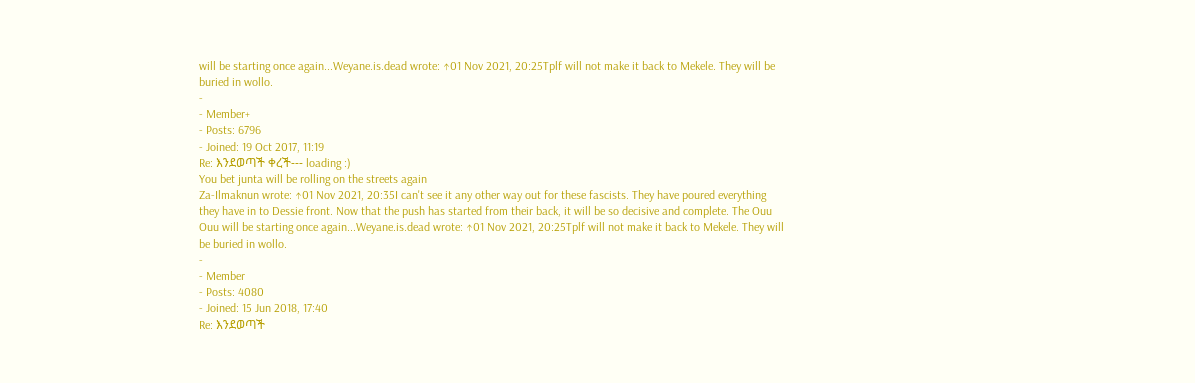will be starting once again...Weyane.is.dead wrote: ↑01 Nov 2021, 20:25Tplf will not make it back to Mekele. They will be buried in wollo.
-
- Member+
- Posts: 6796
- Joined: 19 Oct 2017, 11:19
Re: እንደወጣች ቀረች--- loading :)
You bet junta will be rolling on the streets again
Za-Ilmaknun wrote: ↑01 Nov 2021, 20:35I can't see it any other way out for these fascists. They have poured everything they have in to Dessie front. Now that the push has started from their back, it will be so decisive and complete. The Ouu Ouu will be starting once again...Weyane.is.dead wrote: ↑01 Nov 2021, 20:25Tplf will not make it back to Mekele. They will be buried in wollo.
-
- Member
- Posts: 4080
- Joined: 15 Jun 2018, 17:40
Re: እንደወጣች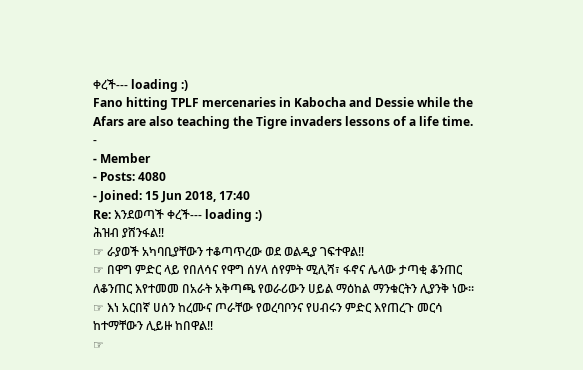ቀረች--- loading :)
Fano hitting TPLF mercenaries in Kabocha and Dessie while the Afars are also teaching the Tigre invaders lessons of a life time.
-
- Member
- Posts: 4080
- Joined: 15 Jun 2018, 17:40
Re: እንደወጣች ቀረች--- loading :)
ሕዝብ ያሸንፋል‼
☞ ራያወች አካባቢያቸውን ተቆጣጥረው ወደ ወልዲያ ገፍተዋል‼
☞ በዋግ ምድር ላይ የበለሳና የዋግ ሰሃላ ሰየምት ሚሊሻ፣ ፋኖና ሌላው ታጣቂ ቆንጠር ለቆንጠር እየተመመ በአራት አቅጣጫ የወራሪውን ሀይል ማዕከል ማንቁርትን ሊያንቅ ነው።
☞ እነ አርበኛ ሀሰን ከረሙና ጦራቸው የወረባቦንና የሀብሩን ምድር እየጠረጉ መርሳ ከተማቸውን ሊይዙ ከበዋል‼
☞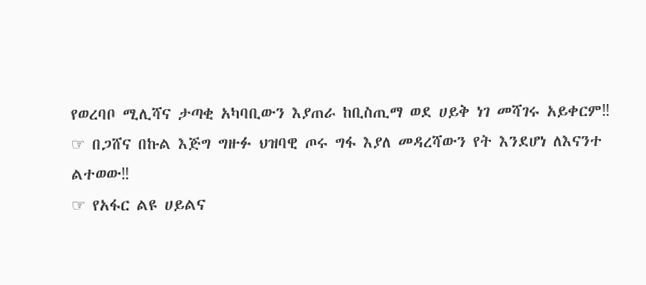የወረባቦ ሚሊሻና ታጣቂ አካባቢውን እያጠራ ከቢስጢማ ወደ ሀይቅ ነገ መሻገሩ አይቀርም‼
☞ በጋሸና በኩል እጅግ ግዙፉ ህዝባዊ ጦሩ ግፋ እያለ መዳረሻውን የት እንደሆነ ለእናንተ ልተወው‼
☞ የአፋር ልዩ ሀይልና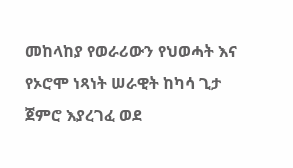መከላከያ የወራሪውን የህወሓት እና የኦሮሞ ነጻነት ሠራዊት ከካሳ ጊታ ጀምሮ እያረገፈ ወደ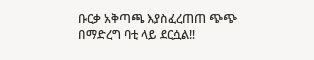ቡርቃ አቅጣጫ እያስፈረጠጠ ጭጭ በማድረግ ባቲ ላይ ደርሷል‼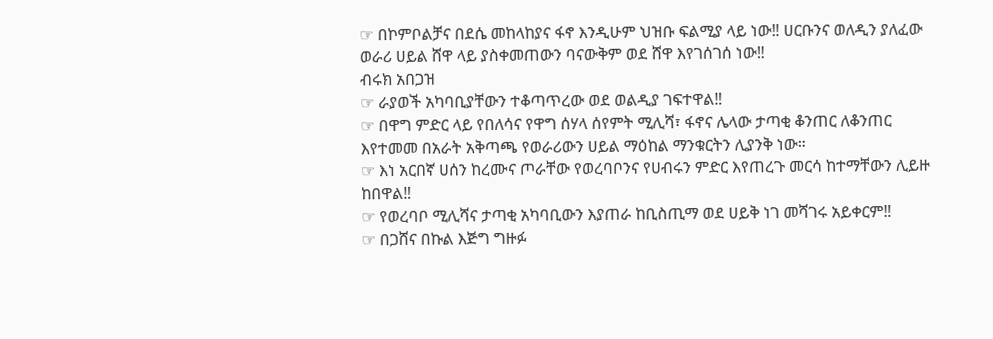☞ በኮምቦልቻና በደሴ መከላከያና ፋኖ እንዲሁም ህዝቡ ፍልሚያ ላይ ነው‼ ሀርቡንና ወለዲን ያለፈው ወራሪ ሀይል ሸዋ ላይ ያስቀመጠውን ባናውቅም ወደ ሸዋ እየገሰገሰ ነው‼
ብሩክ አበጋዝ
☞ ራያወች አካባቢያቸውን ተቆጣጥረው ወደ ወልዲያ ገፍተዋል‼
☞ በዋግ ምድር ላይ የበለሳና የዋግ ሰሃላ ሰየምት ሚሊሻ፣ ፋኖና ሌላው ታጣቂ ቆንጠር ለቆንጠር እየተመመ በአራት አቅጣጫ የወራሪውን ሀይል ማዕከል ማንቁርትን ሊያንቅ ነው።
☞ እነ አርበኛ ሀሰን ከረሙና ጦራቸው የወረባቦንና የሀብሩን ምድር እየጠረጉ መርሳ ከተማቸውን ሊይዙ ከበዋል‼
☞ የወረባቦ ሚሊሻና ታጣቂ አካባቢውን እያጠራ ከቢስጢማ ወደ ሀይቅ ነገ መሻገሩ አይቀርም‼
☞ በጋሸና በኩል እጅግ ግዙፉ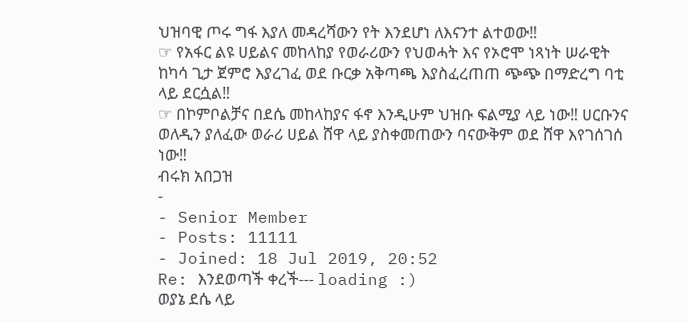ህዝባዊ ጦሩ ግፋ እያለ መዳረሻውን የት እንደሆነ ለእናንተ ልተወው‼
☞ የአፋር ልዩ ሀይልና መከላከያ የወራሪውን የህወሓት እና የኦሮሞ ነጻነት ሠራዊት ከካሳ ጊታ ጀምሮ እያረገፈ ወደ ቡርቃ አቅጣጫ እያስፈረጠጠ ጭጭ በማድረግ ባቲ ላይ ደርሷል‼
☞ በኮምቦልቻና በደሴ መከላከያና ፋኖ እንዲሁም ህዝቡ ፍልሚያ ላይ ነው‼ ሀርቡንና ወለዲን ያለፈው ወራሪ ሀይል ሸዋ ላይ ያስቀመጠውን ባናውቅም ወደ ሸዋ እየገሰገሰ ነው‼
ብሩክ አበጋዝ
-
- Senior Member
- Posts: 11111
- Joined: 18 Jul 2019, 20:52
Re: እንደወጣች ቀረች--- loading :)
ወያኔ ደሴ ላይ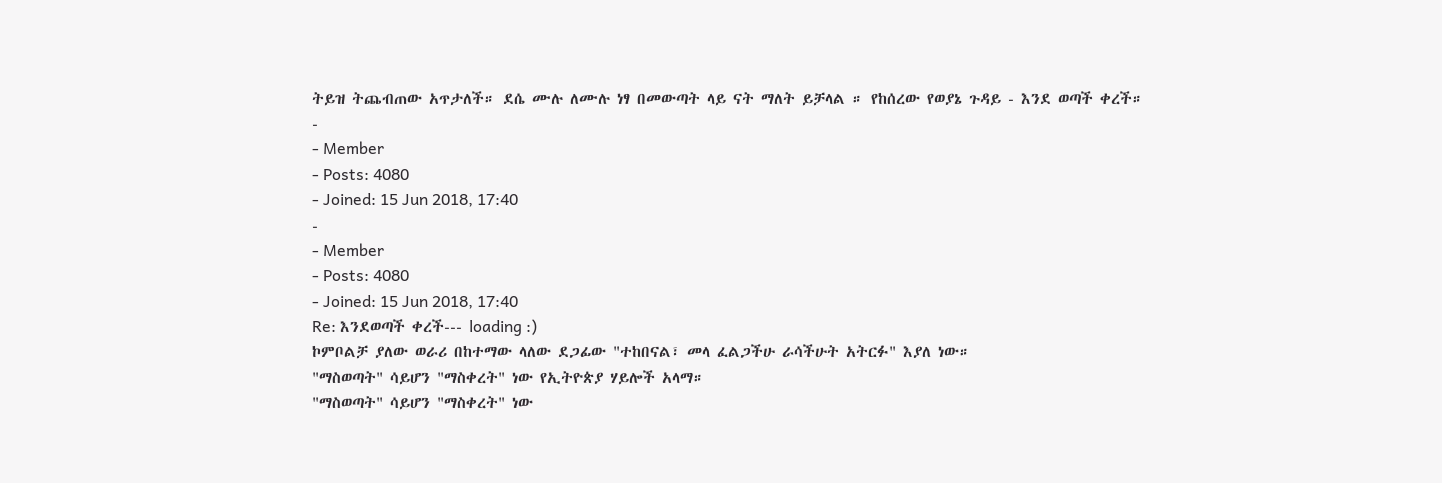ትይዝ ትጨብጠው አጥታለች። ደሴ ሙሉ ለሙሉ ነፃ በመውጣት ላይ ናት ማለት ይቻላል ። የከሰረው የወያኔ ጉዳይ - እንደ ወጣች ቀረች።
-
- Member
- Posts: 4080
- Joined: 15 Jun 2018, 17:40
-
- Member
- Posts: 4080
- Joined: 15 Jun 2018, 17:40
Re: እንደወጣች ቀረች--- loading :)
ኮምቦልቻ ያለው ወራሪ በከተማው ላለው ደጋፊው "ተከበናል፣ መላ ፈልጋችሁ ራሳችሁት አትርፉ" እያለ ነው።
"ማስወጣት" ሳይሆን "ማስቀረት" ነው የኢትዮጵያ ሃይሎች አላማ።
"ማስወጣት" ሳይሆን "ማስቀረት" ነው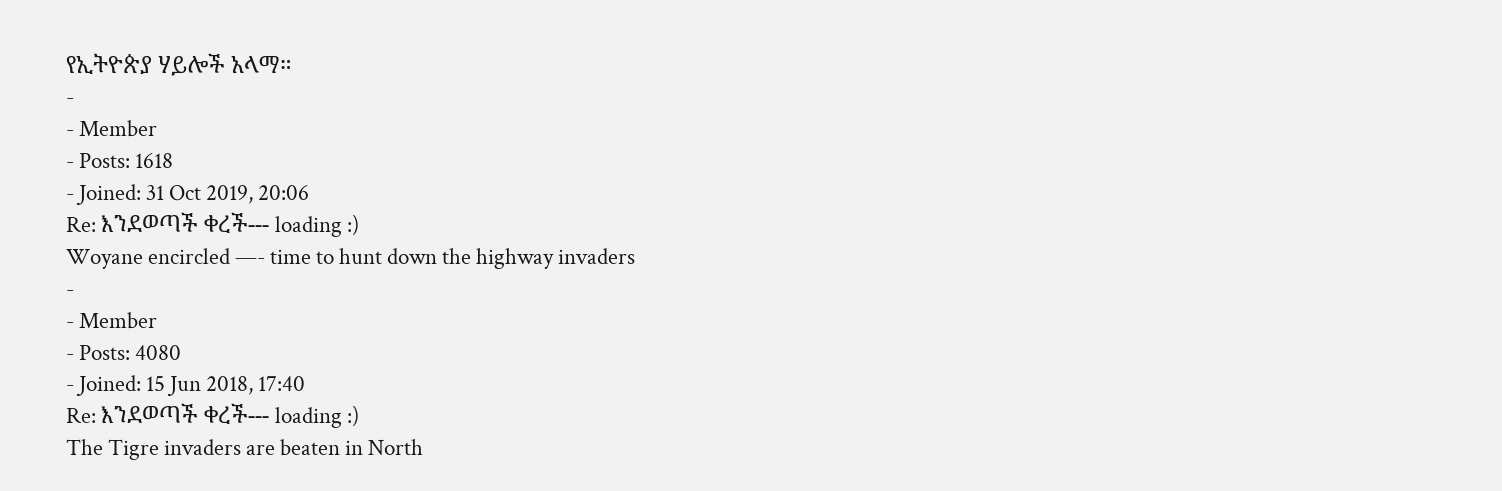የኢትዮጵያ ሃይሎች አላማ።
-
- Member
- Posts: 1618
- Joined: 31 Oct 2019, 20:06
Re: እንደወጣች ቀረች--- loading :)
Woyane encircled —- time to hunt down the highway invaders
-
- Member
- Posts: 4080
- Joined: 15 Jun 2018, 17:40
Re: እንደወጣች ቀረች--- loading :)
The Tigre invaders are beaten in North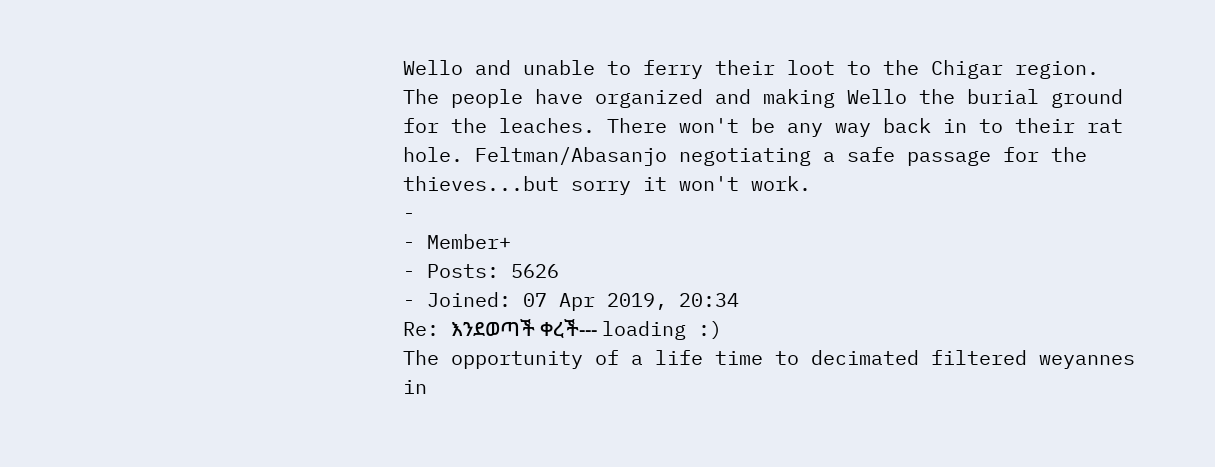Wello and unable to ferry their loot to the Chigar region. The people have organized and making Wello the burial ground for the leaches. There won't be any way back in to their rat hole. Feltman/Abasanjo negotiating a safe passage for the thieves...but sorry it won't work.
-
- Member+
- Posts: 5626
- Joined: 07 Apr 2019, 20:34
Re: እንደወጣች ቀረች--- loading :)
The opportunity of a life time to decimated filtered weyannes in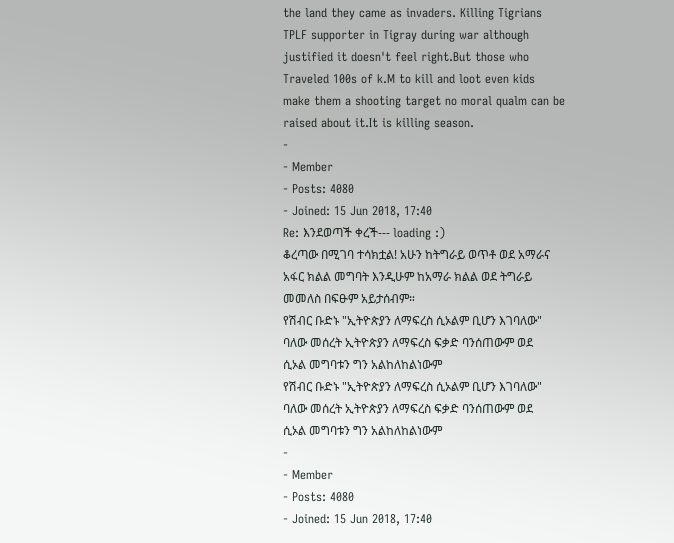the land they came as invaders. Killing Tigrians TPLF supporter in Tigray during war although justified it doesn't feel right.But those who Traveled 100s of k.M to kill and loot even kids make them a shooting target no moral qualm can be raised about it.It is killing season.
-
- Member
- Posts: 4080
- Joined: 15 Jun 2018, 17:40
Re: እንደወጣች ቀረች--- loading :)
ቆረጣው በሚገባ ተሳክቷል! አሁን ከትግራይ ወጥቶ ወደ አማራና አፋር ክልል መግባት እንዲሁም ከአማራ ክልል ወደ ትግራይ መመለስ በፍፁም አይታሰብም።
የሽብር ቡድኑ "ኢትዮጵያን ለማፍረስ ሲኦልም ቢሆን እገባለው" ባለው መሰረት ኢትዮጵያን ለማፍረስ ፍቃድ ባንሰጠውም ወደ ሲኦል መግባቱን ግን አልከለከልነውም
የሽብር ቡድኑ "ኢትዮጵያን ለማፍረስ ሲኦልም ቢሆን እገባለው" ባለው መሰረት ኢትዮጵያን ለማፍረስ ፍቃድ ባንሰጠውም ወደ ሲኦል መግባቱን ግን አልከለከልነውም
-
- Member
- Posts: 4080
- Joined: 15 Jun 2018, 17:40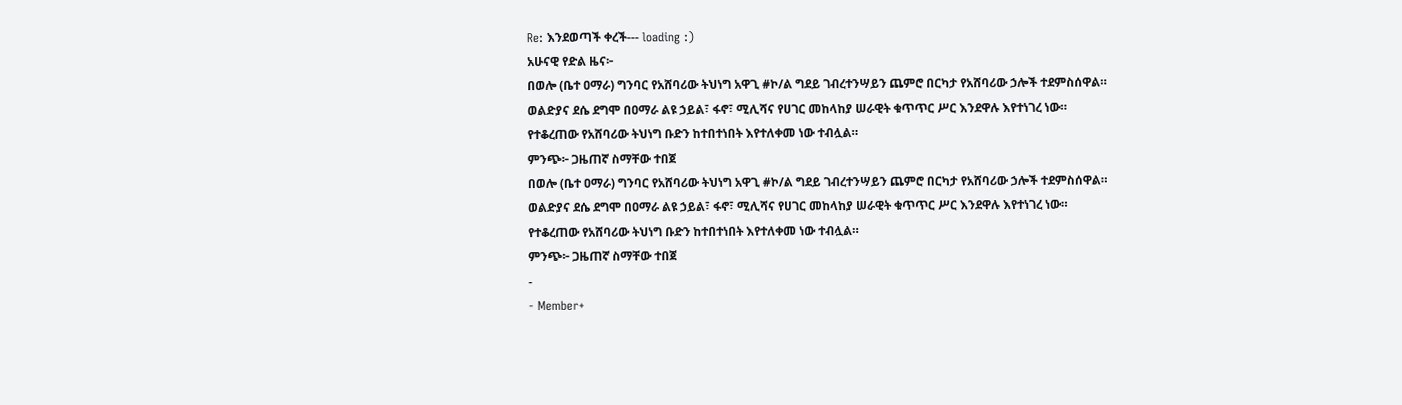Re: እንደወጣች ቀረች--- loading :)
አሁናዊ የድል ዜና፦
በወሎ (ቤተ ዐማራ) ግንባር የአሸባሪው ትህነግ አዋጊ #ኮ/ል ግደይ ገብረተንሣይን ጨምሮ በርካታ የአሸባሪው ኃሎች ተደምስሰዋል።
ወልድያና ደሴ ደግሞ በዐማራ ልዩ ኃይል፣ ፋኖ፣ ሚሊሻና የሀገር መከላከያ ሠራዊት ቁጥጥር ሥር እንደዋሉ እየተነገረ ነው።
የተቆረጠው የአሸባሪው ትህነግ ቡድን ከተበተነበት እየተለቀመ ነው ተብሏል።
ምንጭ፦ ጋዜጠኛ ስማቸው ተበጀ
በወሎ (ቤተ ዐማራ) ግንባር የአሸባሪው ትህነግ አዋጊ #ኮ/ል ግደይ ገብረተንሣይን ጨምሮ በርካታ የአሸባሪው ኃሎች ተደምስሰዋል።
ወልድያና ደሴ ደግሞ በዐማራ ልዩ ኃይል፣ ፋኖ፣ ሚሊሻና የሀገር መከላከያ ሠራዊት ቁጥጥር ሥር እንደዋሉ እየተነገረ ነው።
የተቆረጠው የአሸባሪው ትህነግ ቡድን ከተበተነበት እየተለቀመ ነው ተብሏል።
ምንጭ፦ ጋዜጠኛ ስማቸው ተበጀ
-
- Member+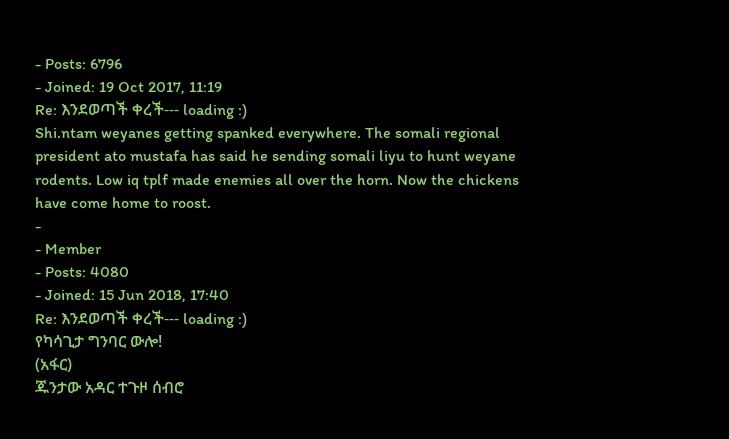- Posts: 6796
- Joined: 19 Oct 2017, 11:19
Re: እንደወጣች ቀረች--- loading :)
Shi.ntam weyanes getting spanked everywhere. The somali regional president ato mustafa has said he sending somali liyu to hunt weyane rodents. Low iq tplf made enemies all over the horn. Now the chickens have come home to roost.
-
- Member
- Posts: 4080
- Joined: 15 Jun 2018, 17:40
Re: እንደወጣች ቀረች--- loading :)
የካሳጊታ ግንባር ውሎ!
(አፋር)
ጁንታው አዳር ተጉዞ ሰብሮ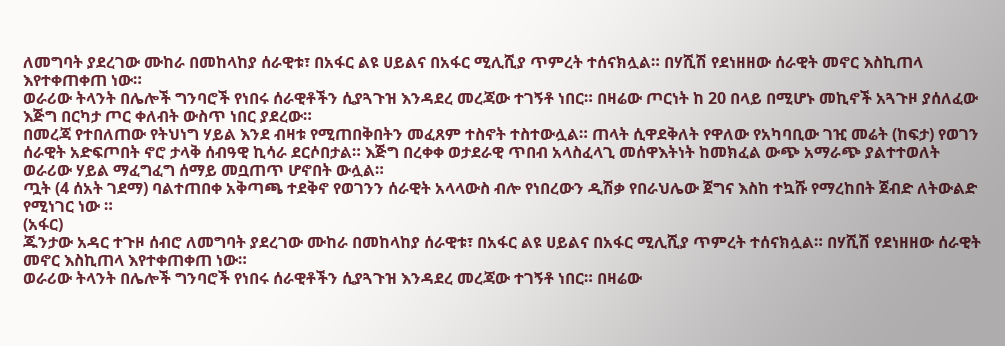ለመግባት ያደረገው ሙከራ በመከላከያ ሰራዊቱ፣ በአፋር ልዩ ሀይልና በአፋር ሚሊሺያ ጥምረት ተሰናክሏል። በሃሺሽ የደነዘዘው ሰራዊት መኖር እስኪጠላ እየተቀጠቀጠ ነው።
ወራሪው ትላንት በሌሎች ግንባሮች የነበሩ ሰራዊቶችን ሲያጓጉዝ እንዳደረ መረጃው ተገኝቶ ነበር። በዛሬው ጦርነት ከ 20 በላይ በሚሆኑ መኪኖች አጓጉዞ ያሰለፈው እጅግ በርካታ ጦር ቀለብት ውስጥ ነበር ያደረው።
በመረጃ የተበለጠው የትህነግ ሃይል እንደ ብዛቱ የሚጠበቅበትን መፈጸም ተስኖት ተስተውሏል። ጠላት ሲዋደቅለት የዋለው የአካባቢው ገዢ መሬት (ከፍታ) የወገን ሰራዊት አድፍጦበት ኖሮ ታላቅ ሰብዓዊ ኪሳራ ደርሶበታል። እጅግ በረቀቀ ወታደራዊ ጥበብ አላስፈላጊ መሰዋእትነት ከመክፈል ውጭ አማራጭ ያልተተወለት ወራሪው ሃይል ማፈግፈግ ሰማይ መቧጠጥ ሆኖበት ውሏል።
ጧት (4 ሰአት ገደማ) ባልተጠበቀ አቅጣጫ ተደቅኖ የወገንን ሰራዊት አላላውስ ብሎ የነበረውን ዲሽቃ የበራህሌው ጀግና እስከ ተኳሹ የማረከበት ጀብድ ለትውልድ የሚነገር ነው ።
(አፋር)
ጁንታው አዳር ተጉዞ ሰብሮ ለመግባት ያደረገው ሙከራ በመከላከያ ሰራዊቱ፣ በአፋር ልዩ ሀይልና በአፋር ሚሊሺያ ጥምረት ተሰናክሏል። በሃሺሽ የደነዘዘው ሰራዊት መኖር እስኪጠላ እየተቀጠቀጠ ነው።
ወራሪው ትላንት በሌሎች ግንባሮች የነበሩ ሰራዊቶችን ሲያጓጉዝ እንዳደረ መረጃው ተገኝቶ ነበር። በዛሬው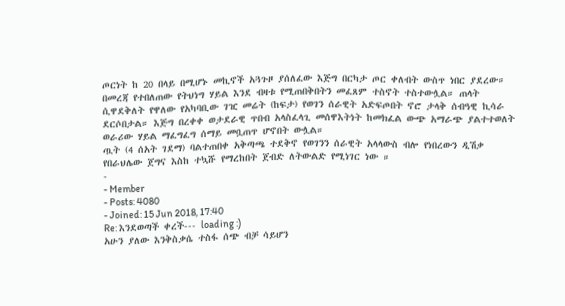ጦርነት ከ 20 በላይ በሚሆኑ መኪኖች አጓጉዞ ያሰለፈው እጅግ በርካታ ጦር ቀለብት ውስጥ ነበር ያደረው።
በመረጃ የተበለጠው የትህነግ ሃይል እንደ ብዛቱ የሚጠበቅበትን መፈጸም ተስኖት ተስተውሏል። ጠላት ሲዋደቅለት የዋለው የአካባቢው ገዢ መሬት (ከፍታ) የወገን ሰራዊት አድፍጦበት ኖሮ ታላቅ ሰብዓዊ ኪሳራ ደርሶበታል። እጅግ በረቀቀ ወታደራዊ ጥበብ አላስፈላጊ መሰዋእትነት ከመክፈል ውጭ አማራጭ ያልተተወለት ወራሪው ሃይል ማፈግፈግ ሰማይ መቧጠጥ ሆኖበት ውሏል።
ጧት (4 ሰአት ገደማ) ባልተጠበቀ አቅጣጫ ተደቅኖ የወገንን ሰራዊት አላላውስ ብሎ የነበረውን ዲሽቃ የበራህሌው ጀግና እስከ ተኳሹ የማረከበት ጀብድ ለትውልድ የሚነገር ነው ።
-
- Member
- Posts: 4080
- Joined: 15 Jun 2018, 17:40
Re: እንደወጣች ቀረች--- loading :)
አሁን ያለው እንቅስቃሴ ተስፋ ሰጭ ብቻ ሳይሆን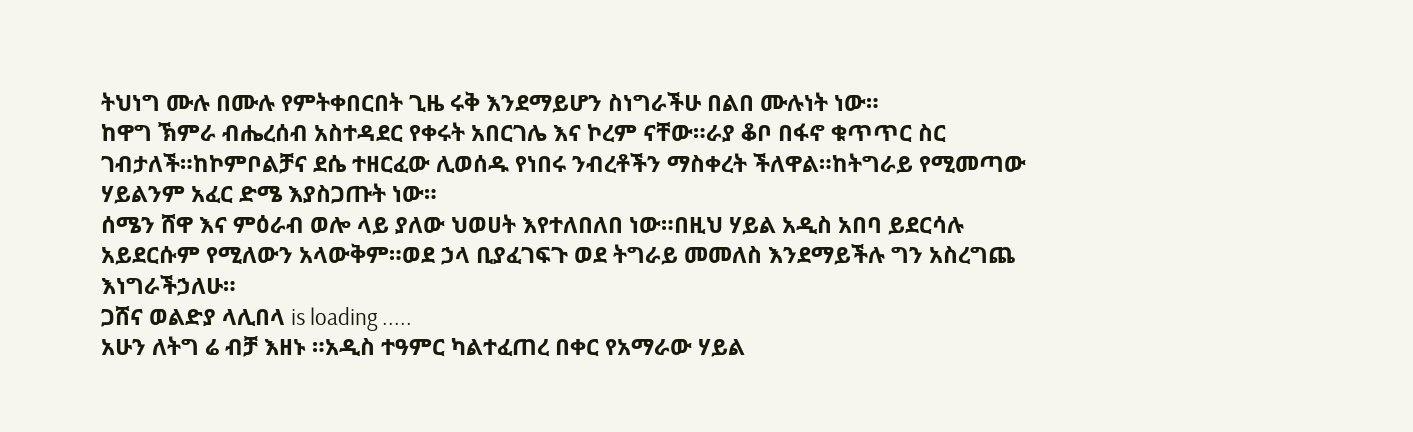ትህነግ ሙሉ በሙሉ የምትቀበርበት ጊዜ ሩቅ እንደማይሆን ስነግራችሁ በልበ ሙሉነት ነው።
ከዋግ ኽምራ ብሔረሰብ አስተዳደር የቀሩት አበርገሌ እና ኮረም ናቸው።ራያ ቆቦ በፋኖ ቁጥጥር ስር ገብታለች።ከኮምቦልቻና ደሴ ተዘርፈው ሊወሰዱ የነበሩ ንብረቶችን ማስቀረት ችለዋል።ከትግራይ የሚመጣው ሃይልንም አፈር ድሜ እያስጋጡት ነው።
ሰሜን ሸዋ እና ምዕራብ ወሎ ላይ ያለው ህወሀት እየተለበለበ ነው።በዚህ ሃይል አዲስ አበባ ይደርሳሉ አይደርሱም የሚለውን አላውቅም።ወደ ኃላ ቢያፈገፍጉ ወደ ትግራይ መመለስ እንደማይችሉ ግን አስረግጨ እነግራችኃለሁ።
ጋሸና ወልድያ ላሊበላ is loading .....
አሁን ለትግ ሬ ብቻ እዘኑ ።አዲስ ተዓምር ካልተፈጠረ በቀር የአማራው ሃይል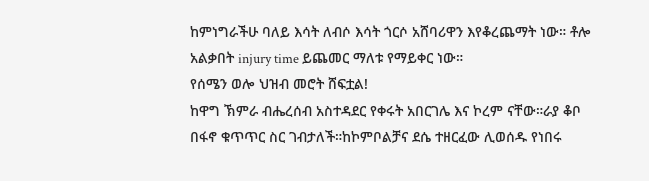ከምነግራችሁ ባለይ እሳት ለብሶ እሳት ጎርሶ አሸባሪዋን እየቆረጨማት ነው። ቶሎ አልቃበት injury time ይጨመር ማለቱ የማይቀር ነው።
የሰሜን ወሎ ህዝብ መሮት ሸፍቷል!
ከዋግ ኽምራ ብሔረሰብ አስተዳደር የቀሩት አበርገሌ እና ኮረም ናቸው።ራያ ቆቦ በፋኖ ቁጥጥር ስር ገብታለች።ከኮምቦልቻና ደሴ ተዘርፈው ሊወሰዱ የነበሩ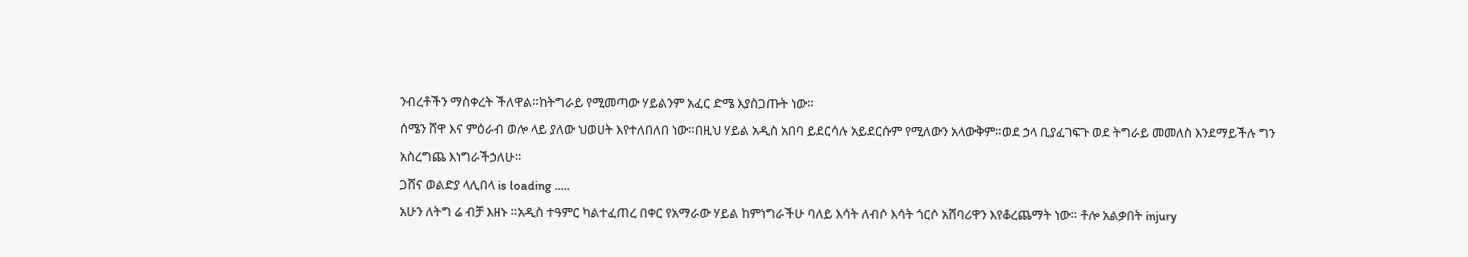ንብረቶችን ማስቀረት ችለዋል።ከትግራይ የሚመጣው ሃይልንም አፈር ድሜ እያስጋጡት ነው።
ሰሜን ሸዋ እና ምዕራብ ወሎ ላይ ያለው ህወሀት እየተለበለበ ነው።በዚህ ሃይል አዲስ አበባ ይደርሳሉ አይደርሱም የሚለውን አላውቅም።ወደ ኃላ ቢያፈገፍጉ ወደ ትግራይ መመለስ እንደማይችሉ ግን አስረግጨ እነግራችኃለሁ።
ጋሸና ወልድያ ላሊበላ is loading .....
አሁን ለትግ ሬ ብቻ እዘኑ ።አዲስ ተዓምር ካልተፈጠረ በቀር የአማራው ሃይል ከምነግራችሁ ባለይ እሳት ለብሶ እሳት ጎርሶ አሸባሪዋን እየቆረጨማት ነው። ቶሎ አልቃበት injury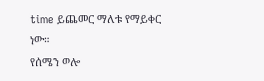time ይጨመር ማለቱ የማይቀር ነው።
የሰሜን ወሎ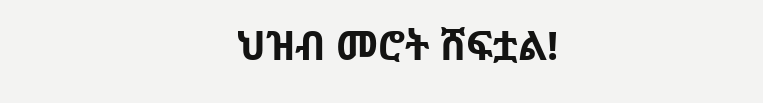ህዝብ መሮት ሸፍቷል!